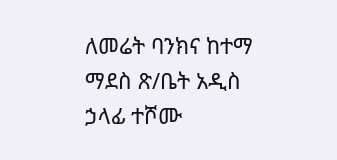ለመሬት ባንክና ከተማ ማደስ ጽ/ቤት አዲስ ኃላፊ ተሾሙ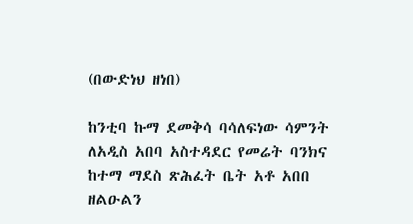(በውድነህ ዘነበ)

ከንቲባ ኩማ ደመቅሳ ባሳለፍነው ሳምንት ለአዲስ አበባ አስተዳደር የመሬት ባንክና ከተማ ማደስ ጽሕፈት ቤት አቶ አበበ ዘልዑልን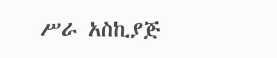ሥራ አስኪያጅ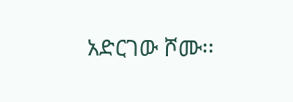አድርገው ሾሙ፡፡